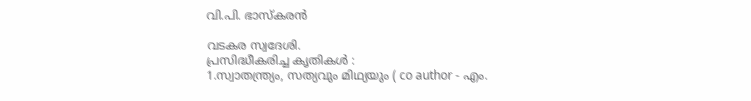വി.പി. ഭാസ്കരന്‍

വടകര സ്വദേശി.
പ്രസിദ്ധീകരിച്ച കൃതികൾ :
1.സ്വാതന്ത്ര്യം, സത്യവും മിഥ്യയും ( co author - എം.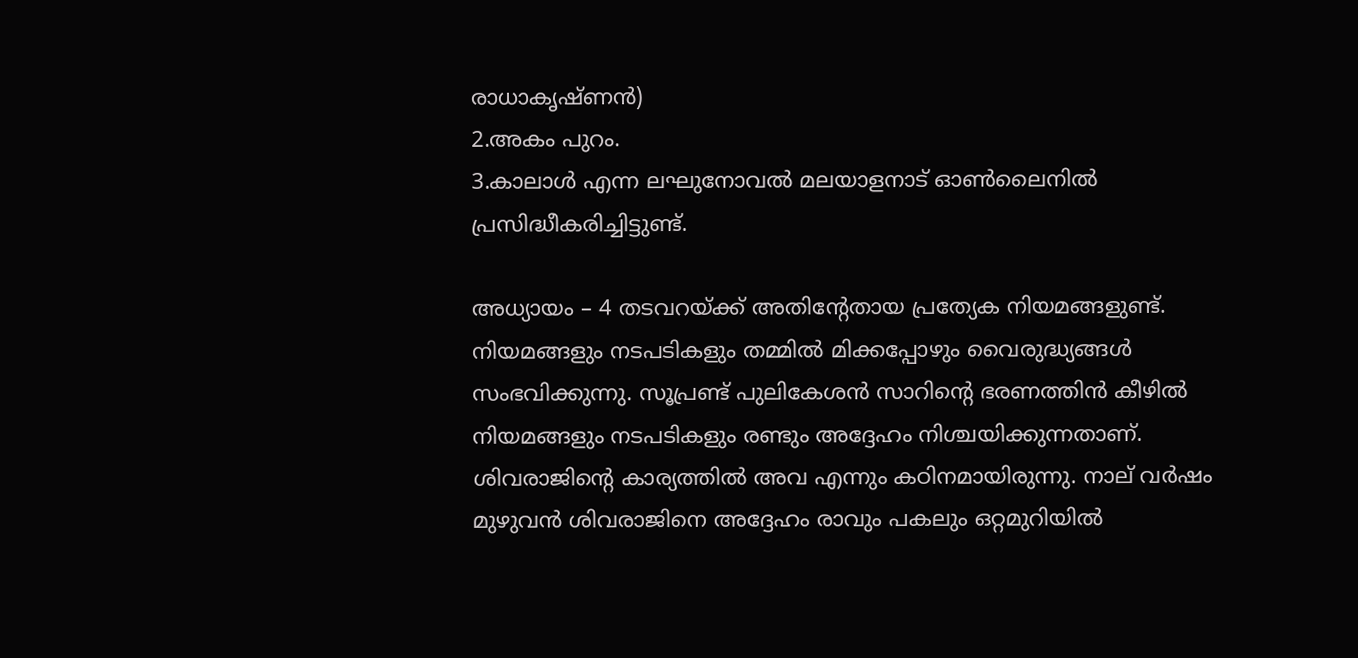രാധാകൃഷ്ണൻ)
2.അകം പുറം.
3.കാലാൾ എന്ന ലഘുനോവൽ മലയാളനാട് ഓൺലൈനിൽ പ്രസിദ്ധീകരിച്ചിട്ടുണ്ട്.

അധ്യായം – 4 തടവറയ്‌ക്ക്‌ അതിന്‍റേതായ പ്രത്യേക നിയമങ്ങളുണ്ട്‌. നിയമങ്ങളും നടപടികളും തമ്മില്‍ മിക്കപ്പോഴും വൈരുദ്ധ്യങ്ങള്‍ സംഭവിക്കുന്നു. സൂപ്രണ്ട്‌ പുലികേശന്‍ സാറിന്‍റെ ഭരണത്തിന്‍ കീഴില്‍ നിയമങ്ങളും നടപടികളും രണ്ടും അദ്ദേഹം നിശ്ചയിക്കുന്നതാണ്‌. ശിവരാജിന്‍റെ കാര്യത്തില്‍ അവ എന്നും കഠിനമായിരുന്നു. നാല്‌ വര്‍ഷം മുഴുവന്‍ ശിവരാജിനെ അദ്ദേഹം രാവും പകലും ഒറ്റമുറിയില്‍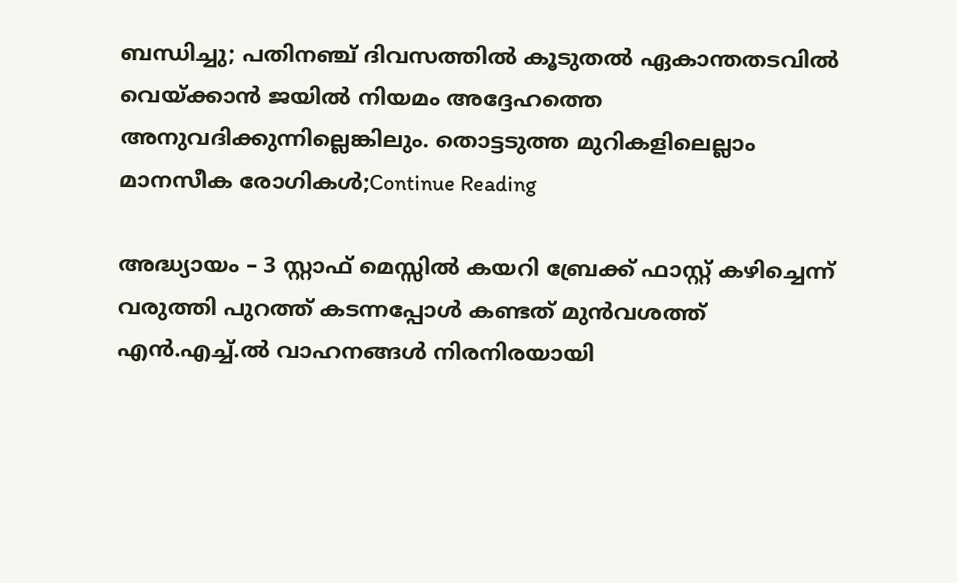ബന്ധിച്ചു; പതിനഞ്ച്‌ ദിവസത്തില്‍ കൂടുതല്‍ ഏകാന്തതടവില്‍ വെയ്‌ക്കാന്‍ ജയില്‍ നിയമം അദ്ദേഹത്തെ അനുവദിക്കുന്നില്ലെങ്കിലും. തൊട്ടടുത്ത മുറികളിലെല്ലാം മാനസീക രോഗികള്‍;Continue Reading

അദ്ധ്യായം – 3 സ്റ്റാഫ്‌ മെസ്സില്‍ കയറി ബ്രേക്ക്‌ ഫാസ്റ്റ്‌ കഴിച്ചെന്ന്‌ വരുത്തി പുറത്ത്‌ കടന്നപ്പോള്‍ കണ്ടത്‌ മുന്‍വശത്ത്‌ എന്‍.എച്ച്.ല്‍ വാഹനങ്ങള്‍ നിരനിരയായി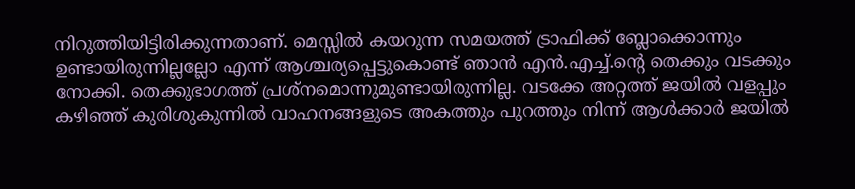നിറുത്തിയിട്ടിരിക്കുന്നതാണ്‌. മെസ്സില്‍ കയറുന്ന സമയത്ത്‌ ട്രാഫിക്ക്‌ ബ്ലോക്കൊന്നും ഉണ്ടായിരുന്നില്ലല്ലോ എന്ന്‌ ആശ്ചര്യപ്പെട്ടുകൊണ്ട്‌ ഞാന്‍ എന്‍.എച്ച്.ന്‍റെ തെക്കും വടക്കും നോക്കി. തെക്കുഭാഗത്ത്‌ പ്രശ്‌നമൊന്നുമുണ്ടായിരുന്നില്ല. വടക്കേ അറ്റത്ത്‌ ജയില്‍ വളപ്പും കഴിഞ്ഞ്‌ കുരിശുകുന്നില്‍ വാഹനങ്ങളുടെ അകത്തും പുറത്തും നിന്ന്‌ ആള്‍ക്കാര്‍ ജയില്‍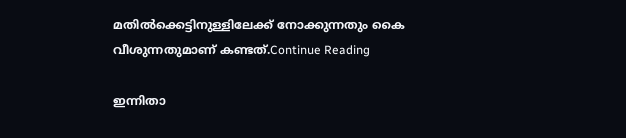മതില്‍ക്കെട്ടിനുള്ളിലേക്ക്‌ നോക്കുന്നതും കൈ വീശുന്നതുമാണ്‌ കണ്ടത്‌.Continue Reading

ഇന്നിതാ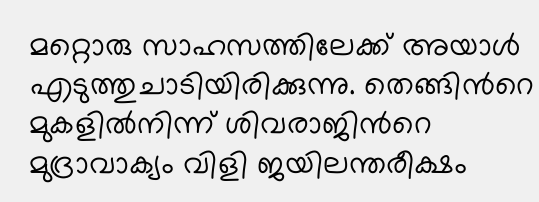മറ്റൊരു സാഹസത്തിലേക്ക്‌ അയാള്‍ എടുത്തുചാടിയിരിക്കുന്നു. തെങ്ങിന്‍റെ മുകളില്‍നിന്ന്‌ ശിവരാജിന്‍റെ മുദ്രാവാക്യം വിളി ജയിലന്തരീക്ഷം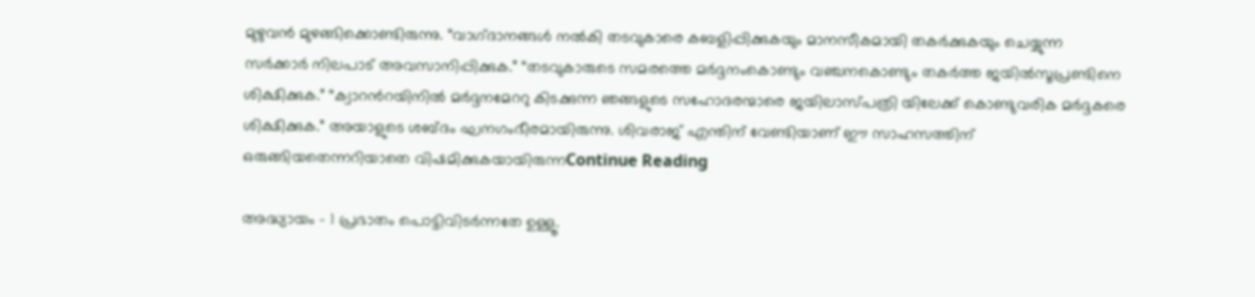മുഴുവന്‍ മുഴങ്ങിക്കൊണ്ടിരുന്നു. “വാഗ്‌ദാനങ്ങള്‍ നല്‍കി തടവുകാരെ കബളിപ്പിക്കുകയും മാനസീകമായി തകര്‍ക്കുകയും ചെയ്യുന്ന സര്‍ക്കാര്‍ നിലപാട്‌ അവസാനിപ്പിക്കുക.” “തടവുകാരുടെ സമരത്തെ മര്‍ദ്ദനംകൊണ്ടും വഞ്ചനകൊണ്ടും തകര്‍ത്ത ജയില്‍സൂപ്രണ്ടിനെ ശിക്ഷിക്കുക.” “ക്വാറന്‍റയിനില്‍ മര്‍ദ്ദനമേററു കിടക്കുന്ന ഞങ്ങളുടെ സഹോദരന്മാരെ ജയിലാസ്‌പത്രി യിലേക്ക്‌ കൊണ്ടുവരിക മര്‍ദ്ദകരെ ശിക്ഷിക്കുക.” അയാളുടെ ശബ്‌ദം ഘനഗംഭീരമായിരുന്നു. ശിവരാജ്‌ എന്തിന്‌ വേണ്ടിയാണ്‌ ഈ സാഹസത്തിന്‌ ഒരുങ്ങിയതെന്നറിയാതെ വിഷമിക്കുകയായിരുന്നContinue Reading

അദ്ധ്യായം – 1 പ്രഭാതം പൊട്ടിവിടര്‍ന്നതേ ഉള്ളൂ.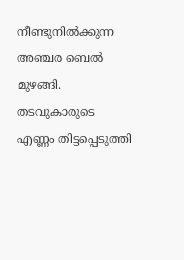നീണ്ടുനില്‍ക്കുന്ന അഞ്ചര ബെല്‍ മുഴങ്ങി. തടവുകാരുടെ എണ്ണം തിട്ടപ്പെടുത്തി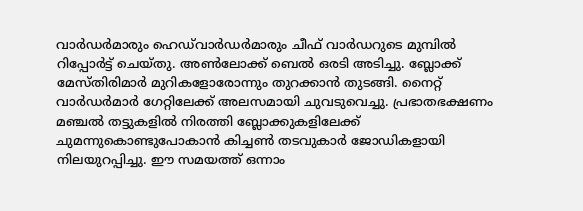വാര്‍ഡര്‍മാരും ഹെഡ്‌വാര്‍ഡര്‍മാരും ചീഫ്‌ വാര്‍ഡറുടെ മുമ്പില്‍ റിപ്പോര്‍ട്ട്‌ ചെയ്‌തു. അണ്‍ലോക്ക്‌ ബെല്‍ ഒരടി അടിച്ചു. ബ്ലോക്ക്‌ മേസ്‌തിരിമാര്‍ മുറികളോരോന്നും തുറക്കാന്‍ തുടങ്ങി. നൈറ്റ്‌ വാര്‍ഡര്‍മാര്‍ ഗേറ്റിലേക്ക്‌ അലസമായി ചുവടുവെച്ചു. പ്രഭാതഭക്ഷണം മഞ്ചല്‍ തട്ടുകളില്‍ നിരത്തി ബ്ലോക്കുകളിലേക്ക്‌ ചുമന്നുകൊണ്ടുപോകാന്‍ കിച്ചണ്‍ തടവുകാര്‍ ജോഡികളായി നിലയുറപ്പിച്ചു. ഈ സമയത്ത്‌ ഒന്നാം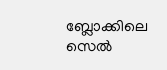ബ്ലോക്കിലെ സെല്‍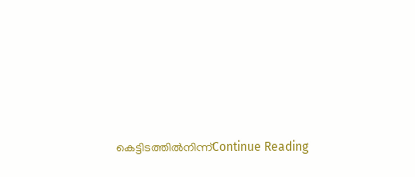കെട്ടിടത്തില്‍നിന്ന്‌Continue Reading